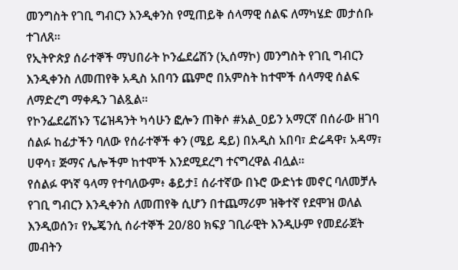መንግስት የገቢ ግብርን እንዲቀንስ የሚጠይቅ ሰላማዊ ሰልፍ ለማካሄድ መታሰቡ ተገለጸ።
የኢትዮጵያ ሰራተኞች ማህበራት ኮንፌደሬሽን (ኢሰማኮ) መንግስት የገቢ ግብርን እንዲቀንስ ለመጠየቅ አዲስ አበባን ጨምሮ በአምስት ከተሞች ሰላማዊ ሰልፍ ለማድረግ ማቀዱን ገልጿል።
የኮንፌደሬሽኑን ፕሬዝዳንት ካሳሁን ፎሎን ጠቅሶ #አል_ዐይን አማርኛ በሰራው ዘገባ ሰልፉ ከፊታችን ባለው የሰራተኞች ቀን (ሜይ ዴይ) በአዲስ አበባ፣ ድሬዳዋ፣ አዳማ፣ ሀዋሳ፣ ጅማና ሌሎችም ከተሞች እንደሚደረግ ተናግረዋል ብሏል።
የሰልፉ ዋነኛ ዓላማ የተባለውም፥ ቆይታ፤ ሰራተኛው በኑሮ ውድነቱ መኖር ባለመቻሉ የገቢ ግብርን እንዲቀንስ ለመጠየቅ ሲሆን በተጨማሪም ዝቅተኛ የደሞዝ ወለል እንዲወሰን፣ የኤጄንሲ ሰራተኞች 20/80 ክፍያ ገቢራዊት እንዲሁም የመደራጀት መብትን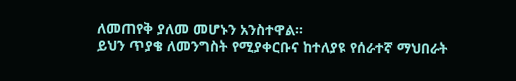ለመጠየቅ ያለመ መሆኑን አንስተዋል።
ይህን ጥያቄ ለመንግስት የሚያቀርቡና ከተለያዩ የሰራተኛ ማህበራት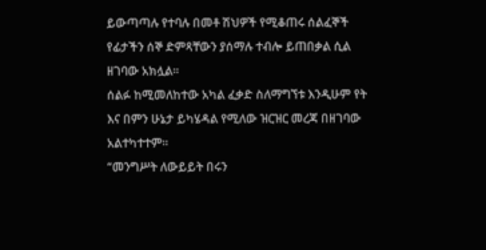ይውጣጣሉ የተባሉ በመቶ ሽህዎች የሚቆጠሩ ሰልፈኞች የፊታችን ሰኞ ድምጻቸውን ያሰማሉ ተብሎ ይጠበቃል ሲል ዘገባው አክሏል።
ሰልፉ ከሚመለከተው አካል ፈቃድ ስለማግኘቱ እንዲሁም የት እና በምን ሁኔታ ይካሄዳል የሚለው ዝርዝር መረጃ በዘገባው አልተካተተም።
“መንግሥት ለውይይት በሩን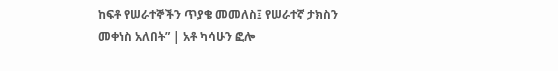ከፍቶ የሠራተኞችን ጥያቄ መመለስ፤ የሠራተኛ ታክስን መቀነስ አለበት” | አቶ ካሳሁን ፎሎ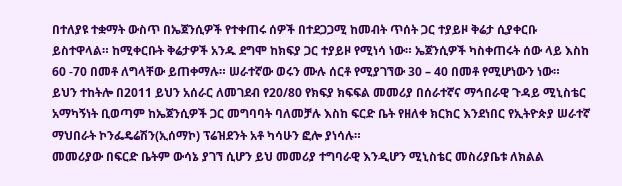በተለያዩ ተቋማት ውስጥ በኤጀንሲዎች የተቀጠሩ ሰዎች በተደጋጋሚ ከመብት ጥሰት ጋር ተያይዞ ቅሬታ ሲያቀርቡ ይስተዋላል። ከሚቀርቡት ቅሬታዎች አንዱ ደግሞ ከክፍያ ጋር ተያይዞ የሚነሳ ነው። ኤጀንሲዎች ካስቀጠሩት ሰው ላይ እስከ 60 -70 በመቶ ለግላቸው ይጠቀማሉ። ሠራተኛው ወሩን ሙሉ ሰርቶ የሚያገኘው 30 – 40 በመቶ የሚሆነውን ነው።
ይህን ተከትሎ በ2011 ይህን አሰራር ለመገደብ የ20/80 የክፍያ ክፍፍል መመሪያ በሰራተኛና ማኅበራዊ ጉዳይ ሚኒስቴር አማካኝነት ቢወጣም ከኤጀንሲዎች ጋር መግባባት ባለመቻሉ እስከ ፍርድ ቤት የዘለቀ ክርክር እንደነበር የኢትዮጵያ ሠራተኛ ማህበራት ኮንፌዴሬሽን(ኢሰማኮ) ፕሬዝደንት አቶ ካሳሁን ፎሎ ያነሳሉ።
መመሪያው በፍርድ ቤትም ውሳኔ ያገኘ ሲሆን ይህ መመሪያ ተግባራዊ እንዲሆን ሚኒስቴር መስሪያቤቱ ለክልል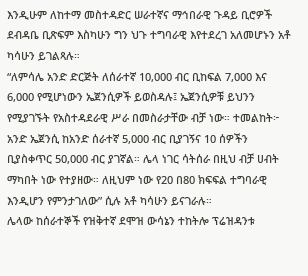እንዲሁም ለከተማ መስተዳድር ሠራተኛና ማኅበራዊ ጉዳይ ቢሮዎች ደብዳቤ ቢጽፍም እስካሁን ግን ህጉ ተግባራዊ እየተደረገ አለመሆኑን አቶ ካሳሁን ይገልጻሉ።
“ለምሳሌ አንድ ድርጅት ለሰራተኛ 10,000 ብር ቢከፍል 7,000 እና 6,000 የሚሆነውን ኤጀንሲዎች ይወስዳሉ፤ ኤጀንሲዎቹ ይህንን የሚያገኙት የአስተዳደራዊ ሥራ በመስራታቸው ብቻ ነው። ተመልከት፦ አንድ ኤጀንሲ ከአንድ ሰራተኛ 5,000 ብር ቢያገኝና 10 ሰዎችን ቢያስቀጥር 50,000 ብር ያገኛል። ሌላ ነገር ሳትሰራ በዚህ ብቻ ሀብት ማካበት ነው የተያዘው። ለዚህም ነው የ20 በ80 ክፍፍል ተግባራዊ እንዲሆን የምንታገለው” ሲሉ አቶ ካሳሁን ይናገራሉ።
ሌላው ከሰራተኞች የዝቅተኛ ደሞዝ ውሳኔን ተከትሎ ፕሬዝዳንቱ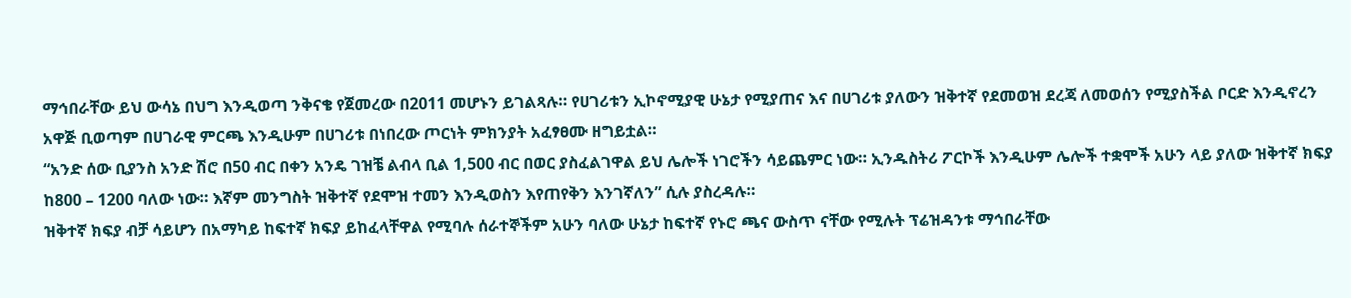ማኅበራቸው ይህ ውሳኔ በህግ እንዲወጣ ንቅናቄ የጀመረው በ2011 መሆኑን ይገልጻሉ። የሀገሪቱን ኢኮኖሚያዊ ሁኔታ የሚያጠና እና በሀገሪቱ ያለውን ዝቅተኛ የደመወዝ ደረጃ ለመወሰን የሚያስችል ቦርድ እንዲኖረን አዋጅ ቢወጣም በሀገራዊ ምርጫ እንዲሁም በሀገሪቱ በነበረው ጦርነት ምክንያት አፈፃፀሙ ዘግይቷል።
“አንድ ሰው ቢያንስ አንድ ሽሮ በ50 ብር በቀን አንዴ ገዝቼ ልብላ ቢል 1,500 ብር በወር ያስፈልገዋል ይህ ሌሎች ነገሮችን ሳይጨምር ነው። ኢንዱስትሪ ፖርኮች እንዲሁም ሌሎች ተቋሞች አሁን ላይ ያለው ዝቅተኛ ክፍያ ከ800 – 1200 ባለው ነው። እኛም መንግስት ዝቅተኛ የደሞዝ ተመን እንዲወስን እየጠየቅን እንገኛለን” ሲሉ ያስረዳሉ።
ዝቅተኛ ክፍያ ብቻ ሳይሆን በአማካይ ከፍተኛ ክፍያ ይከፈላቸዋል የሚባሉ ሰራተኞችም አሁን ባለው ሁኔታ ከፍተኛ የኑሮ ጫና ውስጥ ናቸው የሚሉት ፕሬዝዳንቱ ማኅበራቸው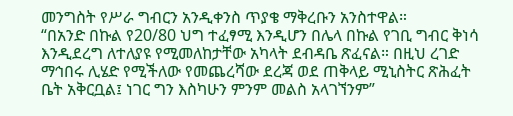መንግስት የሥራ ግብርን አንዲቀንስ ጥያቄ ማቅረቡን አንስተዋል።
“በአንድ በኩል የ20/80 ህግ ተፈፃሚ እንዲሆን በሌላ በኩል የገቢ ግብር ቅነሳ እንዲደረግ ለተለያዩ የሚመለከታቸው አካላት ደብዳቤ ጽፈናል። በዚህ ረገድ ማኅበሩ ሊሄድ የሚችለው የመጨረሻው ደረጃ ወደ ጠቅላይ ሚኒስትር ጽሕፈት ቤት አቅርቧል፤ ነገር ግን እስካሁን ምንም መልስ አላገኘንም”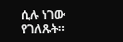ሲሉ ነገው የገለጹት።